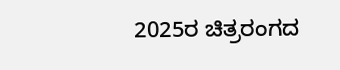2025ರ ಚಿತ್ರರಂಗದ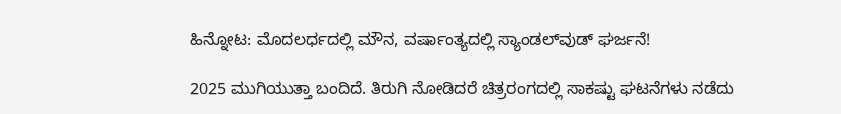ಹಿನ್ನೋಟ: ಮೊದಲರ್ಧದಲ್ಲಿ ಮೌನ, ವರ್ಷಾಂತ್ಯದಲ್ಲಿ ಸ್ಯಾಂಡಲ್‌ವುಡ್ ಘರ್ಜನೆ!

2025 ಮುಗಿಯುತ್ತಾ ಬಂದಿದೆ. ತಿರುಗಿ ನೋಡಿದರೆ ಚಿತ್ರರಂಗದಲ್ಲಿ ಸಾಕಷ್ಟು ಘಟನೆಗಳು ನಡೆದು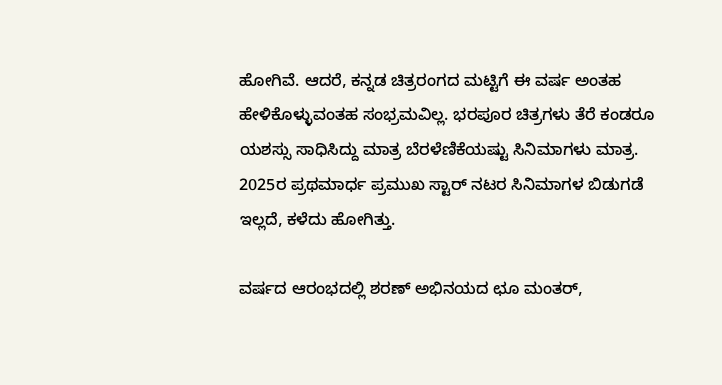ಹೋಗಿವೆ. ಆದರೆ, ಕನ್ನಡ ಚಿತ್ರರಂಗದ ಮಟ್ಟಿಗೆ ಈ ವರ್ಷ ಅಂತಹ ಹೇಳಿಕೊಳ್ಳುವಂತಹ ಸಂಭ್ರಮವಿಲ್ಲ. ಭರಪೂರ ಚಿತ್ರಗಳು ತೆರೆ ಕಂಡರೂ ಯಶಸ್ಸು ಸಾಧಿಸಿದ್ದು ಮಾತ್ರ ಬೆರಳೆಣಿಕೆಯಷ್ಟು ಸಿನಿಮಾಗಳು ಮಾತ್ರ. 2025ರ ಪ್ರಥಮಾರ್ಧ ಪ್ರಮುಖ ಸ್ಟಾರ್ ನಟರ ಸಿನಿಮಾಗಳ ಬಿಡುಗಡೆ ಇಲ್ಲದೆ, ಕಳೆದು ಹೋಗಿತ್ತು.

ವರ್ಷದ ಆರಂಭದಲ್ಲಿ ಶರಣ್ ಅಭಿನಯದ ಛೂ ಮಂತರ್,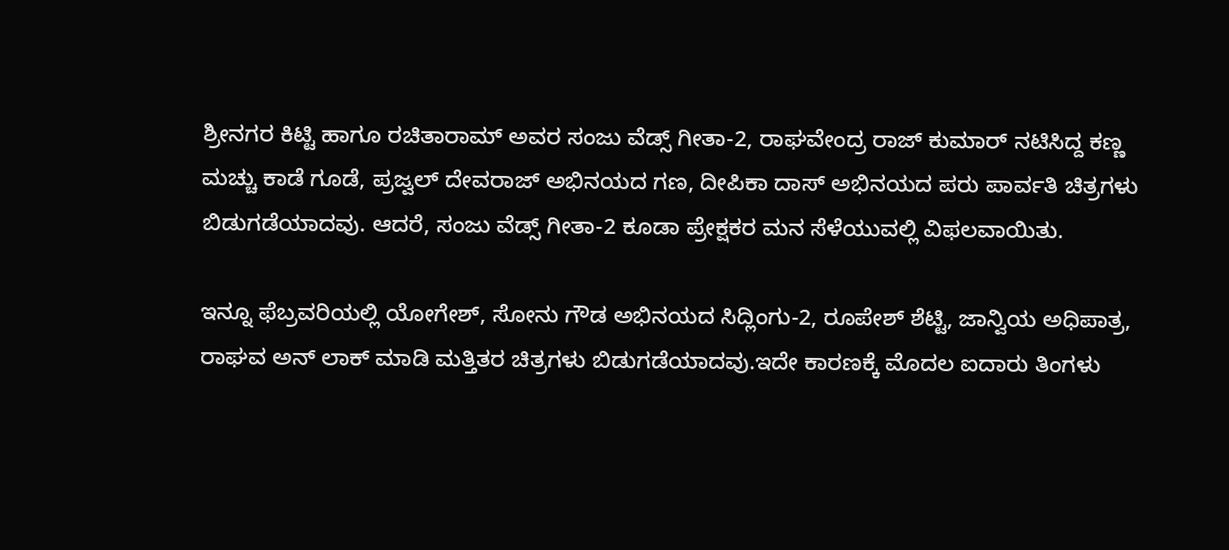ಶ್ರೀನಗರ ಕಿಟ್ಟಿ ಹಾಗೂ ರಚಿತಾರಾಮ್ ಅವರ ಸಂಜು ವೆಡ್ಸ್ ಗೀತಾ-2, ರಾಘವೇಂದ್ರ ರಾಜ್ ಕುಮಾರ್ ನಟಿಸಿದ್ದ ಕಣ್ಣ ಮಚ್ಚು ಕಾಡೆ ಗೂಡೆ, ಪ್ರಜ್ವಲ್ ದೇವರಾಜ್ ಅಭಿನಯದ ಗಣ, ದೀಪಿಕಾ ದಾಸ್ ಅಭಿನಯದ ಪರು ಪಾರ್ವತಿ ಚಿತ್ರಗಳು ಬಿಡುಗಡೆಯಾದವು. ಆದರೆ, ಸಂಜು ವೆಡ್ಸ್ ಗೀತಾ-2 ಕೂಡಾ ಪ್ರೇಕ್ಷಕರ ಮನ ಸೆಳೆಯುವಲ್ಲಿ ವಿಫಲವಾಯಿತು.

ಇನ್ನೂ ಫೆಬ್ರವರಿಯಲ್ಲಿ ಯೋಗೇಶ್, ಸೋನು ಗೌಡ ಅಭಿನಯದ ಸಿದ್ಲಿಂಗು-2, ರೂಪೇಶ್ ಶೆಟ್ಟಿ, ಜಾನ್ವಿಯ ಅಧಿಪಾತ್ರ, ರಾಘವ ಅನ್ ಲಾಕ್ ಮಾಡಿ ಮತ್ತಿತರ ಚಿತ್ರಗಳು ಬಿಡುಗಡೆಯಾದವು.ಇದೇ ಕಾರಣಕ್ಕೆ ಮೊದಲ ಐದಾರು ತಿಂಗಳು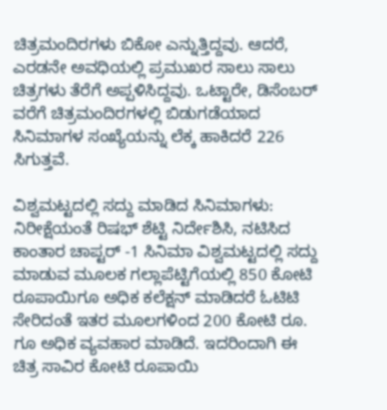ಚಿತ್ರಮಂದಿರಗಳು ಬಿಕೋ ಎನ್ನುತ್ತಿದ್ದವು. ಆದರೆ, ಎರಡನೇ ಅವಧಿಯಲ್ಲಿ ಪ್ರಮುಖರ ಸಾಲು ಸಾಲು ಚಿತ್ರಗಳು ತೆರೆಗೆ ಅಪ್ಪಳಿಸಿದ್ದವು. ಒಟ್ಟಾರೇ, ಡಿಸೆಂಬರ್ ವರೆಗೆ ಚಿತ್ರಮಂದಿರಗಳಲ್ಲಿ ಬಿಡುಗಡೆಯಾದ ಸಿನಿಮಾಗಳ ಸಂಖ್ಯೆಯನ್ನು ಲೆಕ್ಕ ಹಾಕಿದರೆ 226 ಸಿಗುತ್ತವೆ.

ವಿಶ್ವಮಟ್ಟದಲ್ಲಿ ಸದ್ದು ಮಾಡಿದ ಸಿನಿಮಾಗಳು: ನಿರೀಕ್ಷೆಯಂತೆ ರಿಷಭ್ ಶೆಟ್ಟಿ ನಿರ್ದೇಶಿಸಿ, ನಟಿಸಿದ ಕಾಂತಾರ ಚಾಪ್ಟರ್ -1 ಸಿನಿಮಾ ವಿಶ್ವಮಟ್ಟದಲ್ಲಿ ಸದ್ದು ಮಾಡುವ ಮೂಲಕ ಗಲ್ಲಾಪೆಟ್ಟಿಗೆಯಲ್ಲಿ 850 ಕೋಟಿ ರೂಪಾಯಿಗೂ ಅಧಿಕ ಕಲೆಕ್ಷನ್ ಮಾಡಿದರೆ ಓಟಿಟಿ ಸೇರಿದಂತೆ ಇತರ ಮೂಲಗಳಿಂದ 200 ಕೋಟಿ ರೂ. ಗೂ ಅಧಿಕ ವ್ಯವಹಾರ ಮಾಡಿದೆ. ಇದರಿಂದಾಗಿ ಈ ಚಿತ್ರ ಸಾವಿರ ಕೋಟಿ ರೂಪಾಯಿ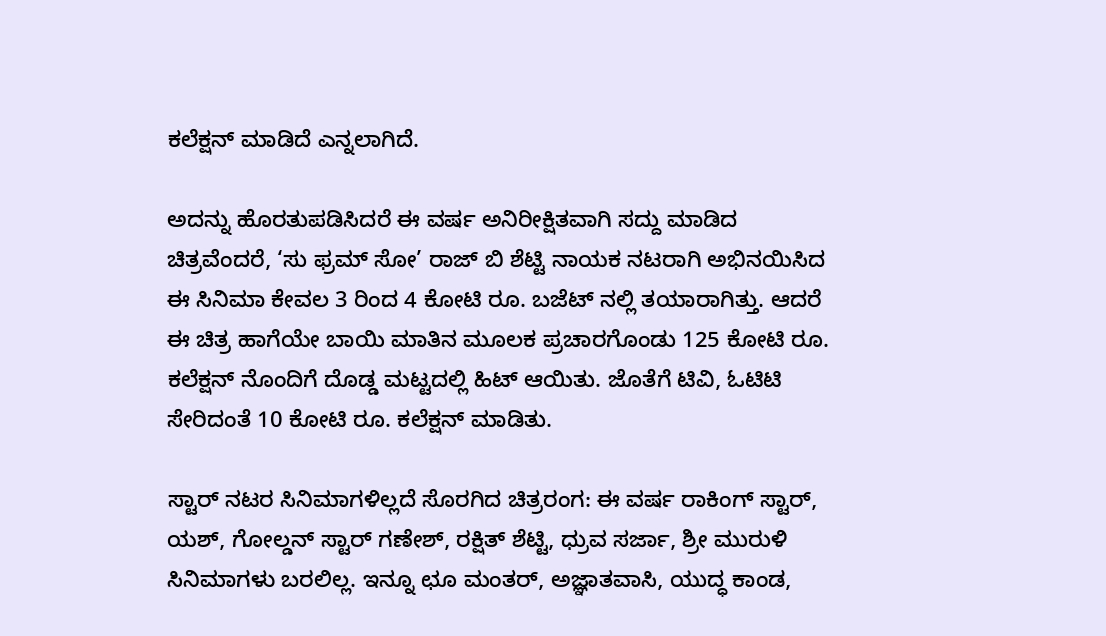ಕಲೆಕ್ಷನ್ ಮಾಡಿದೆ ಎನ್ನಲಾಗಿದೆ.

ಅದನ್ನು ಹೊರತುಪಡಿಸಿದರೆ ಈ ವರ್ಷ ಅನಿರೀಕ್ಷಿತವಾಗಿ ಸದ್ದು ಮಾಡಿದ ಚಿತ್ರವೆಂದರೆ, ‘ಸು ಫ್ರಮ್ ಸೋ’ ರಾಜ್ ಬಿ ಶೆಟ್ಟಿ ನಾಯಕ ನಟರಾಗಿ ಅಭಿನಯಿಸಿದ ಈ ಸಿನಿಮಾ ಕೇವಲ 3 ರಿಂದ 4 ಕೋಟಿ ರೂ. ಬಜೆಟ್ ನಲ್ಲಿ ತಯಾರಾಗಿತ್ತು. ಆದರೆ ಈ ಚಿತ್ರ ಹಾಗೆಯೇ ಬಾಯಿ ಮಾತಿನ ಮೂಲಕ ಪ್ರಚಾರಗೊಂಡು 125 ಕೋಟಿ ರೂ. ಕಲೆಕ್ಷನ್ ನೊಂದಿಗೆ ದೊಡ್ಡ ಮಟ್ಟದಲ್ಲಿ ಹಿಟ್ ಆಯಿತು. ಜೊತೆಗೆ ಟಿವಿ, ಓಟಿಟಿ ಸೇರಿದಂತೆ 10 ಕೋಟಿ ರೂ. ಕಲೆಕ್ಷನ್ ಮಾಡಿತು.

ಸ್ಟಾರ್ ನಟರ ಸಿನಿಮಾಗಳಿಲ್ಲದೆ ಸೊರಗಿದ ಚಿತ್ರರಂಗ: ಈ ವರ್ಷ ರಾಕಿಂಗ್ ಸ್ಟಾರ್, ಯಶ್, ಗೋಲ್ಡನ್ ಸ್ಟಾರ್ ಗಣೇಶ್, ರಕ್ಷಿತ್ ಶೆಟ್ಟಿ, ಧ್ರುವ ಸರ್ಜಾ, ಶ್ರೀ ಮುರುಳಿ ಸಿನಿಮಾಗಳು ಬರಲಿಲ್ಲ. ಇನ್ನೂ ಛೂ ಮಂತರ್, ಅಜ್ಞಾತವಾಸಿ, ಯುದ್ಧ ಕಾಂಡ,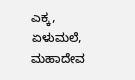ಎಕ್ಕ, ಏಳುಮಲೆ, ಮಹಾದೇವ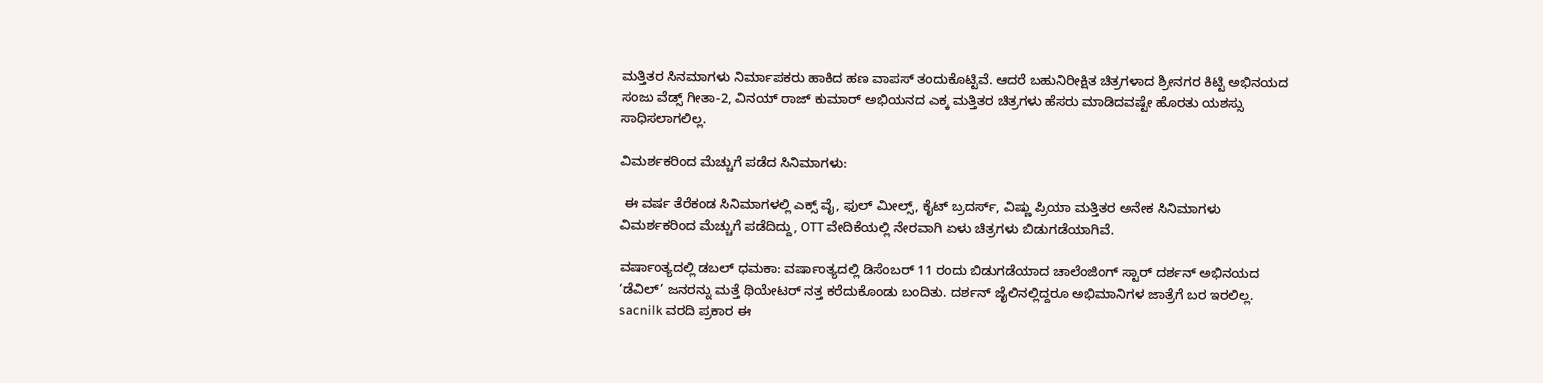ಮತ್ತಿತರ ಸಿನಮಾಗಳು ನಿರ್ಮಾಪಕರು ಹಾಕಿದ ಹಣ ವಾಪಸ್ ತಂದುಕೊಟ್ಟಿವೆ. ಆದರೆ ಬಹುನಿರೀಕ್ಷಿತ ಚಿತ್ರಗಳಾದ ಶ್ರೀನಗರ ಕಿಟ್ಟಿ ಅಭಿನಯದ ಸಂಜು ವೆಡ್ಸ್ ಗೀತಾ-2, ವಿನಯ್ ರಾಜ್ ಕುಮಾರ್ ಅಭಿಯನದ ಎಕ್ಕ ಮತ್ತಿತರ ಚಿತ್ರಗಳು ಹೆಸರು ಮಾಡಿದವಷ್ಟೇ ಹೊರತು ಯಶಸ್ಸು ಸಾಧಿಸಲಾಗಲಿಲ್ಲ.

ವಿಮರ್ಶಕರಿಂದ ಮೆಚ್ಚುಗೆ ಪಡೆದ ಸಿನಿಮಾಗಳು:

 ಈ ವರ್ಷ ತೆರೆಕಂಡ ಸಿನಿಮಾಗಳಲ್ಲಿ ಎಕ್ಸ್ ವೈ, ಫುಲ್ ಮೀಲ್ಸ್, ಕೈಟ್ ಬ್ರದರ್ಸ್, ವಿಷ್ಣು ಪ್ರಿಯಾ ಮತ್ತಿತರ ಅನೇಕ ಸಿನಿಮಾಗಳು ವಿಮರ್ಶಕರಿಂದ ಮೆಚ್ಚುಗೆ ಪಡೆದಿದ್ದು, OTT ವೇದಿಕೆಯಲ್ಲಿ ನೇರವಾಗಿ ಏಳು ಚಿತ್ರಗಳು ಬಿಡುಗಡೆಯಾಗಿವೆ.

ವರ್ಷಾಂತ್ಯದಲ್ಲಿ ಡಬಲ್ ಧಮಕಾ: ವರ್ಷಾಂತ್ಯದಲ್ಲಿ ಡಿಸೆಂಬರ್ 11 ರಂದು ಬಿಡುಗಡೆಯಾದ ಚಾಲೆಂಜಿಂಗ್ ಸ್ಟಾರ್ ದರ್ಶನ್ ಅಭಿನಯದ ‘ಡೆವಿಲ್’ ಜನರನ್ನು ಮತ್ತೆ ಥಿಯೇಟರ್ ನತ್ತ ಕರೆದುಕೊಂಡು ಬಂದಿತು. ದರ್ಶನ್ ಜೈಲಿನಲ್ಲಿದ್ದರೂ ಅಭಿಮಾನಿಗಳ ಜಾತ್ರೆಗೆ ಬರ ಇರಲಿಲ್ಲ. sacnilk ವರದಿ ಪ್ರಕಾರ ಈ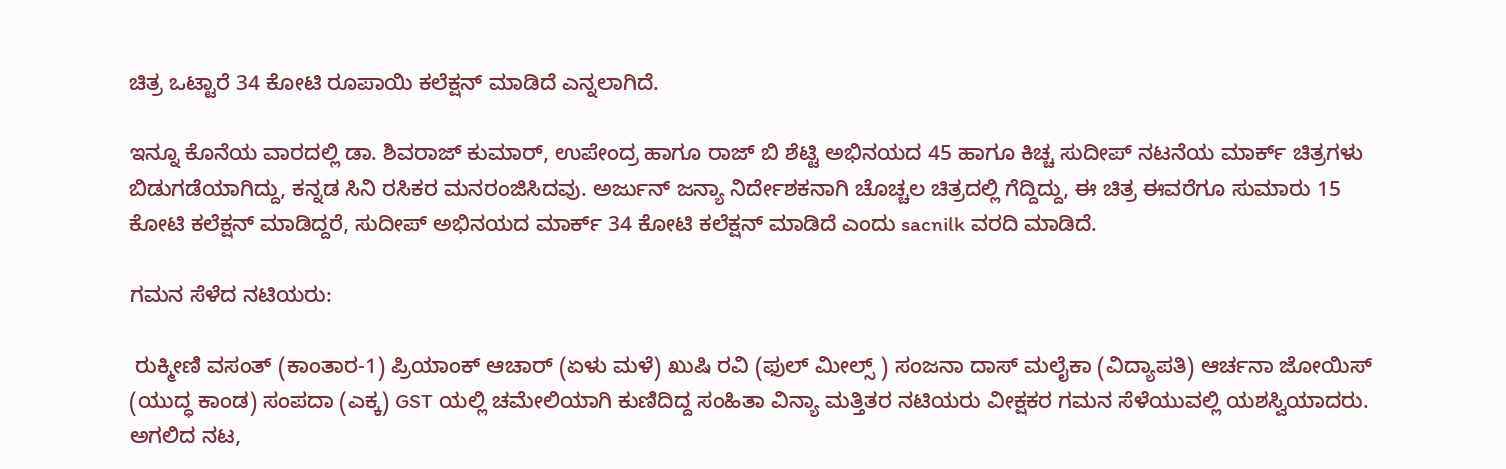ಚಿತ್ರ ಒಟ್ಟಾರೆ 34 ಕೋಟಿ ರೂಪಾಯಿ ಕಲೆಕ್ಷನ್ ಮಾಡಿದೆ ಎನ್ನಲಾಗಿದೆ.

ಇನ್ನೂ ಕೊನೆಯ ವಾರದಲ್ಲಿ ಡಾ. ಶಿವರಾಜ್ ಕುಮಾರ್, ಉಪೇಂದ್ರ ಹಾಗೂ ರಾಜ್ ಬಿ ಶೆಟ್ಟಿ ಅಭಿನಯದ 45 ಹಾಗೂ ಕಿಚ್ಚ ಸುದೀಪ್ ನಟನೆಯ ಮಾರ್ಕ್ ಚಿತ್ರಗಳು ಬಿಡುಗಡೆಯಾಗಿದ್ದು, ಕನ್ನಡ ಸಿನಿ ರಸಿಕರ ಮನರಂಜಿಸಿದವು. ಅರ್ಜುನ್ ಜನ್ಯಾ ನಿರ್ದೇಶಕನಾಗಿ ಚೊಚ್ಚಲ ಚಿತ್ರದಲ್ಲಿ ಗೆದ್ದಿದ್ದು, ಈ ಚಿತ್ರ ಈವರೆಗೂ ಸುಮಾರು 15 ಕೋಟಿ ಕಲೆಕ್ಷನ್ ಮಾಡಿದ್ದರೆ, ಸುದೀಪ್ ಅಭಿನಯದ ಮಾರ್ಕ್ 34 ಕೋಟಿ ಕಲೆಕ್ಷನ್ ಮಾಡಿದೆ ಎಂದು sacnilk ವರದಿ ಮಾಡಿದೆ.

ಗಮನ ಸೆಳೆದ ನಟಿಯರು:

 ರುಕ್ಮೀಣಿ ವಸಂತ್ (ಕಾಂತಾರ-1) ಪ್ರಿಯಾಂಕ್ ಆಚಾರ್ (ಏಳು ಮಳೆ) ಖುಷಿ ರವಿ (ಫುಲ್ ಮೀಲ್ಸ್ ) ಸಂಜನಾ ದಾಸ್ ಮಲೈಕಾ (ವಿದ್ಯಾಪತಿ) ಆರ್ಚನಾ ಜೋಯಿಸ್ (ಯುದ್ಧ ಕಾಂಡ) ಸಂಪದಾ (ಎಕ್ಕ) GST ಯಲ್ಲಿ ಚಮೇಲಿಯಾಗಿ ಕುಣಿದಿದ್ದ ಸಂಹಿತಾ ವಿನ್ಯಾ ಮತ್ತಿತರ ನಟಿಯರು ವೀಕ್ಷಕರ ಗಮನ ಸೆಳೆಯುವಲ್ಲಿ ಯಶಸ್ವಿಯಾದರು. ಅಗಲಿದ ನಟ,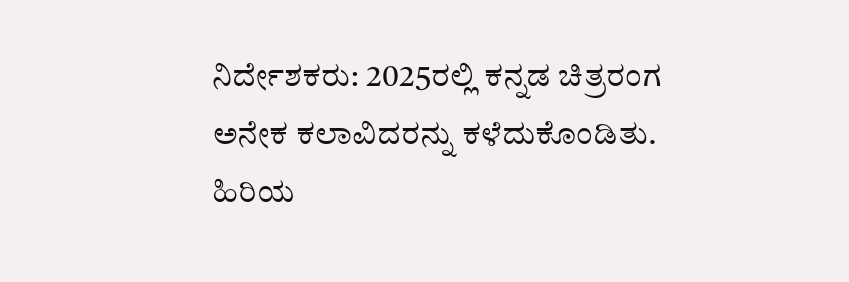ನಿರ್ದೇಶಕರು: 2025ರಲ್ಲಿ ಕನ್ನಡ ಚಿತ್ರರಂಗ ಅನೇಕ ಕಲಾವಿದರನ್ನು ಕಳೆದುಕೊಂಡಿತು. ಹಿರಿಯ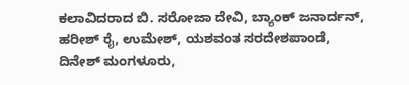ಕಲಾವಿದರಾದ ಬಿ. ಸರೋಜಾ ದೇವಿ, ಬ್ಯಾಂಕ್ ಜನಾರ್ದನ್, ಹರೀಶ್ ರೈ, ಉಮೇಶ್, ಯಶವಂತ ಸರದೇಶಪಾಂಡೆ, ದಿನೇಶ್ ಮಂಗಳೂರು,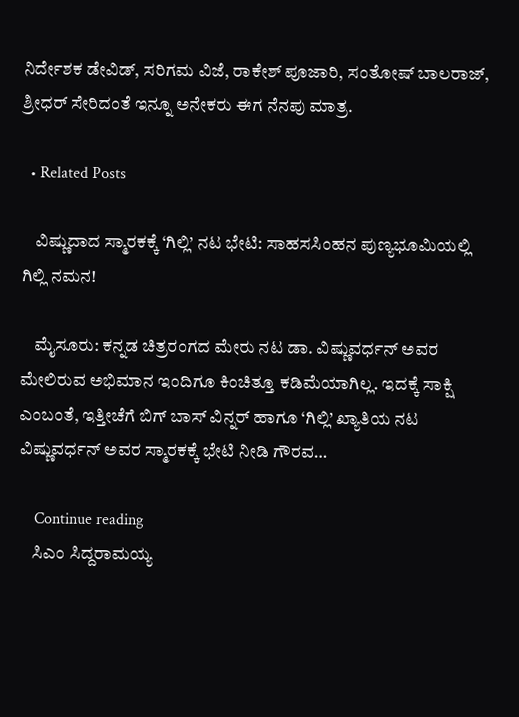ನಿರ್ದೇಶಕ ಡೇವಿಡ್, ಸರಿಗಮ ವಿಜೆ, ರಾಕೇಶ್ ಪೂಜಾರಿ, ಸಂತೋಷ್ ಬಾಲರಾಜ್, ಶ್ರೀಧರ್ ಸೇರಿದಂತೆ ಇನ್ನೂ ಅನೇಕರು ಈಗ ನೆನಪು ಮಾತ್ರ.

  • Related Posts

    ವಿಷ್ಣುದಾದ ಸ್ಮಾರಕಕ್ಕೆ ‘ಗಿಲ್ಲಿ’ ನಟ ಭೇಟಿ: ಸಾಹಸಸಿಂಹನ ಪುಣ್ಯಭೂಮಿಯಲ್ಲಿ ಗಿಲ್ಲಿ ನಮನ!

    ಮೈಸೂರು: ಕನ್ನಡ ಚಿತ್ರರಂಗದ ಮೇರು ನಟ ಡಾ. ವಿಷ್ಣುವರ್ಧನ್ ಅವರ ಮೇಲಿರುವ ಅಭಿಮಾನ ಇಂದಿಗೂ ಕಿಂಚಿತ್ತೂ ಕಡಿಮೆಯಾಗಿಲ್ಲ. ಇದಕ್ಕೆ ಸಾಕ್ಷಿ ಎಂಬಂತೆ, ಇತ್ತೀಚೆಗೆ ಬಿಗ್ ಬಾಸ್ ವಿನ್ನರ್ ಹಾಗೂ ‘ಗಿಲ್ಲಿ’ ಖ್ಯಾತಿಯ ನಟ ವಿಷ್ಣುವರ್ಧನ್ ಅವರ ಸ್ಮಾರಕಕ್ಕೆ ಭೇಟಿ ನೀಡಿ ಗೌರವ…

    Continue reading
    ಸಿಎಂ ಸಿದ್ದರಾಮಯ್ಯ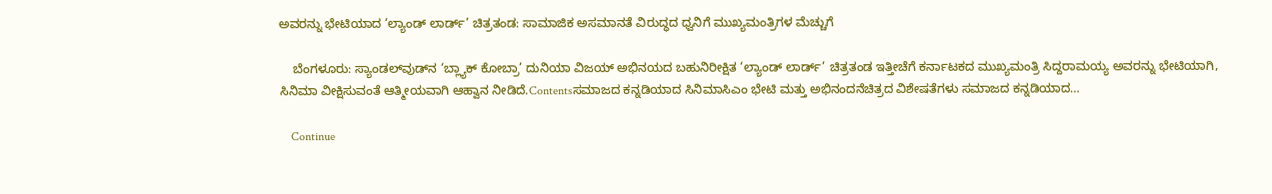ಅವರನ್ನು ಭೇಟಿಯಾದ ‘ಲ್ಯಾಂಡ್ ಲಾರ್ಡ್’ ಚಿತ್ರತಂಡ: ಸಾಮಾಜಿಕ ಅಸಮಾನತೆ ವಿರುದ್ಧದ ಧ್ವನಿಗೆ ಮುಖ್ಯಮಂತ್ರಿಗಳ ಮೆಚ್ಚುಗೆ

    ಬೆಂಗಳೂರು: ಸ್ಯಾಂಡಲ್‌ವುಡ್‌ನ ‘ಬ್ಲ್ಯಾಕ್ ಕೋಬ್ರಾ’ ದುನಿಯಾ ವಿಜಯ್ ಅಭಿನಯದ ಬಹುನಿರೀಕ್ಷಿತ ‘ಲ್ಯಾಂಡ್ ಲಾರ್ಡ್’ ಚಿತ್ರತಂಡ ಇತ್ತೀಚೆಗೆ ಕರ್ನಾಟಕದ ಮುಖ್ಯಮಂತ್ರಿ ಸಿದ್ದರಾಮಯ್ಯ ಅವರನ್ನು ಭೇಟಿಯಾಗಿ, ಸಿನಿಮಾ ವೀಕ್ಷಿಸುವಂತೆ ಆತ್ಮೀಯವಾಗಿ ಆಹ್ವಾನ ನೀಡಿದೆ.Contentsಸಮಾಜದ ಕನ್ನಡಿಯಾದ ಸಿನಿಮಾಸಿಎಂ ಭೇಟಿ ಮತ್ತು ಅಭಿನಂದನೆಚಿತ್ರದ ವಿಶೇಷತೆಗಳು ಸಮಾಜದ ಕನ್ನಡಿಯಾದ…

    Continue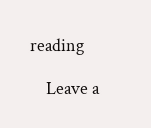reading

    Leave a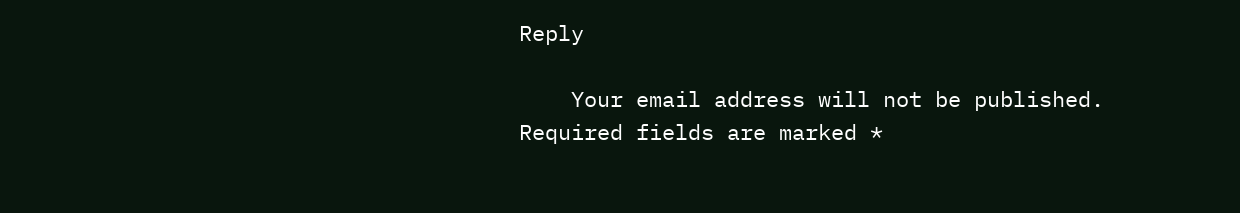Reply

    Your email address will not be published. Required fields are marked *